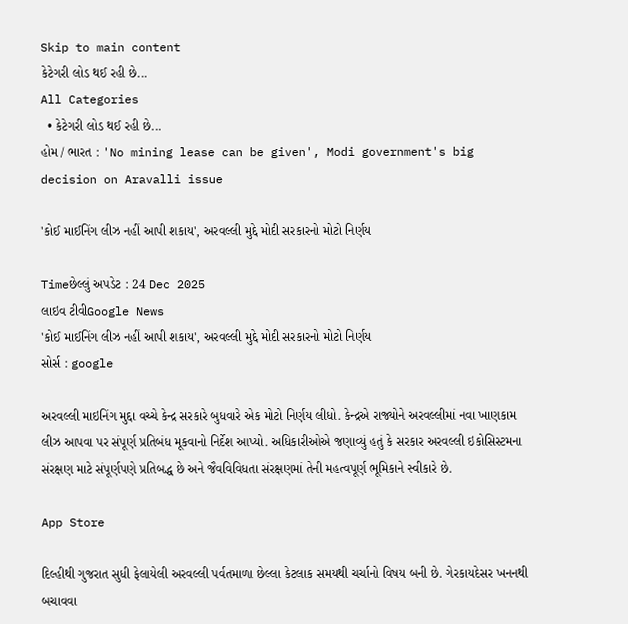Skip to main content
કેટેગરી લોડ થઈ રહી છે...
All Categories
  • કેટેગરી લોડ થઈ રહી છે...
હોમ / ભારત : 'No mining lease can be given', Modi government's big decision on Aravalli issue

'કોઈ માઈનિંગ લીઝ નહીં આપી શકાય', અરવલ્લી મુદ્દે મોદી સરકારનો મોટો નિર્ણય

Timeછેલ્લું અપડેટ : 24 Dec 2025
લાઇવ ટીવીGoogle News
'કોઈ માઈનિંગ લીઝ નહીં આપી શકાય', અરવલ્લી મુદ્દે મોદી સરકારનો મોટો નિર્ણય
સોર્સ : google

અરવલ્લી માઇનિંગ મુદ્દા વચ્ચે કેન્દ્ર સરકારે બુધવારે એક મોટો નિર્ણય લીધો. કેન્દ્રએ રાજ્યોને અરવલ્લીમાં નવા ખાણકામ લીઝ આપવા પર સંપૂર્ણ પ્રતિબંધ મૂકવાનો નિર્દેશ આપ્યો. અધિકારીઓએ જણાવ્યું હતું કે સરકાર અરવલ્લી ઇકોસિસ્ટમના સંરક્ષણ માટે સંપૂર્ણપણે પ્રતિબદ્ધ છે અને જૈવવિવિધતા સંરક્ષણમાં તેની મહત્વપૂર્ણ ભૂમિકાને સ્વીકારે છે.

App Store

દિલ્હીથી ગુજરાત સુધી ફેલાયેલી અરવલ્લી પર્વતમાળા છેલ્લા કેટલાક સમયથી ચર્ચાનો વિષય બની છે. ગેરકાયદેસર ખનનથી બચાવવા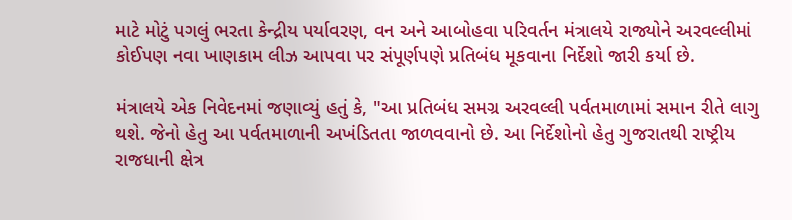માટે મોટું પગલું ભરતા કેન્દ્રીય પર્યાવરણ, વન અને આબોહવા પરિવર્તન મંત્રાલયે રાજ્યોને અરવલ્લીમાં કોઈપણ નવા ખાણકામ લીઝ આપવા પર સંપૂર્ણપણે પ્રતિબંધ મૂકવાના નિર્દેશો જારી કર્યા છે.

મંત્રાલયે એક નિવેદનમાં જણાવ્યું હતું કે, "આ પ્રતિબંધ સમગ્ર અરવલ્લી પર્વતમાળામાં સમાન રીતે લાગુ થશે. જેનો હેતુ આ પર્વતમાળાની અખંડિતતા જાળવવાનો છે. આ નિર્દેશોનો હેતુ ગુજરાતથી રાષ્ટ્રીય રાજધાની ક્ષેત્ર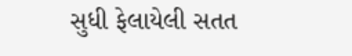સુધી ફેલાયેલી સતત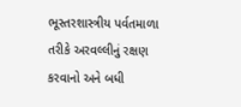ભૂસ્તરશાસ્ત્રીય પર્વતમાળા તરીકે અરવલ્લીનું રક્ષણ કરવાનો અને બધી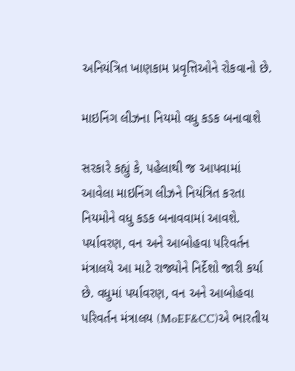અનિયંત્રિત ખાણકામ પ્રવૃત્તિઓને રોકવાનો છે.

માઇનિંગ લીઝના નિયમો વધુ કડક બનાવાશે

સરકારે કહ્યું કે, પહેલાથી જ આપવામાં આવેલા માઇનિંગ લીઝને નિયંત્રિત કરતા નિયમોને વધુ કડક બનાવવામાં આવશે. પર્યાવરણ, વન અને આબોહવા પરિવર્તન મંત્રાલયે આ માટે રાજ્યોને નિર્દેશો જારી કર્યા છે. વધુમાં પર્યાવરણ, વન અને આબોહવા પરિવર્તન મંત્રાલય (MoEF&CC)એ ભારતીય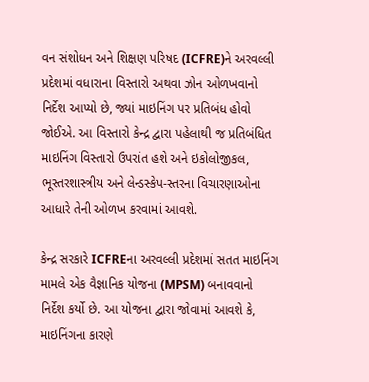વન સંશોધન અને શિક્ષણ પરિષદ (ICFRE)ને અરવલ્લી પ્રદેશમાં વધારાના વિસ્તારો અથવા ઝોન ઓળખવાનો નિર્દેશ આપ્યો છે, જ્યાં માઇનિંગ પર પ્રતિબંધ હોવો જોઈએ. આ વિસ્તારો કેન્દ્ર દ્વારા પહેલાથી જ પ્રતિબંધિત માઇનિંગ વિસ્તારો ઉપરાંત હશે અને ઇકોલોજીકલ, ભૂસ્તરશાસ્ત્રીય અને લેન્ડસ્કેપ-સ્તરના વિચારણાઓના આધારે તેની ઓળખ કરવામાં આવશે.

કેન્દ્ર સરકારે ICFREના અરવલ્લી પ્રદેશમાં સતત માઇનિંગ મામલે એક વૈજ્ઞાનિક યોજના (MPSM) બનાવવાનો નિર્દેશ કર્યો છે. આ યોજના દ્વારા જોવામાં આવશે કે, માઇનિંગના કારણે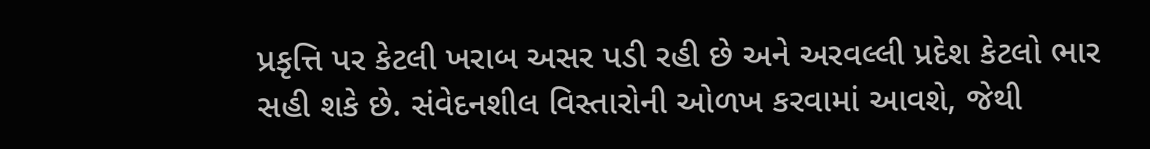પ્રકૃત્તિ પર કેટલી ખરાબ અસર પડી રહી છે અને અરવલ્લી પ્રદેશ કેટલો ભાર સહી શકે છે. સંવેદનશીલ વિસ્તારોની ઓળખ કરવામાં આવશે, જેથી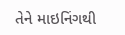તેને માઇનિંગથી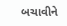બચાવીને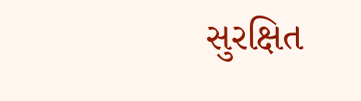સુરક્ષિત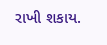રાખી શકાય.